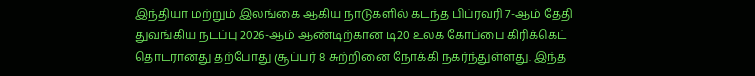இந்தியா மற்றும் இலங்கை ஆகிய நாடுகளில் கடந்த பிப்ரவரி 7-ஆம் தேதி துவங்கிய நடப்பு 2026-ஆம் ஆண்டிற்கான டி20 உலக கோப்பை கிரிக்கெட் தொடரானது தற்போது சூப்பர் 8 சுற்றினை நோக்கி நகர்ந்துள்ளது. இந்த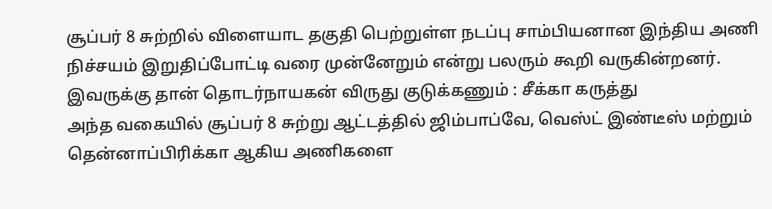சூப்பர் 8 சுற்றில் விளையாட தகுதி பெற்றுள்ள நடப்பு சாம்பியனான இந்திய அணி நிச்சயம் இறுதிப்போட்டி வரை முன்னேறும் என்று பலரும் கூறி வருகின்றனர்.
இவருக்கு தான் தொடர்நாயகன் விருது குடுக்கணும் : சீக்கா கருத்து
அந்த வகையில் சூப்பர் 8 சுற்று ஆட்டத்தில் ஜிம்பாப்வே, வெஸ்ட் இண்டீஸ் மற்றும் தென்னாப்பிரிக்கா ஆகிய அணிகளை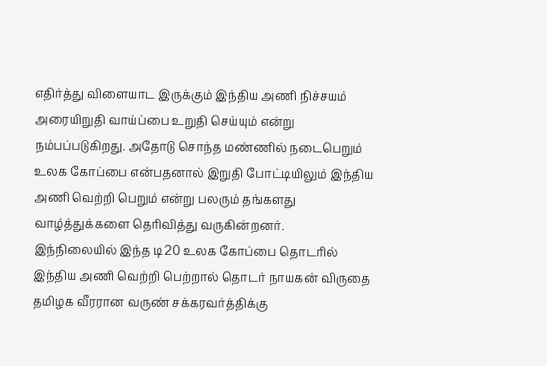எதிர்த்து விளையாட இருக்கும் இந்திய அணி நிச்சயம் அரையிறுதி வாய்ப்பை உறுதி செய்யும் என்று நம்பப்படுகிறது. அதோடு சொந்த மண்ணில் நடைபெறும் உலக கோப்பை என்பதனால் இறுதி போட்டியிலும் இந்திய அணி வெற்றி பெறும் என்று பலரும் தங்களது வாழ்த்துக்களை தெரிவித்து வருகின்றனர்.
இந்நிலையில் இந்த டி20 உலக கோப்பை தொடரில் இந்திய அணி வெற்றி பெற்றால் தொடர் நாயகன் விருதை தமிழக வீரரான வருண் சக்கரவர்த்திக்கு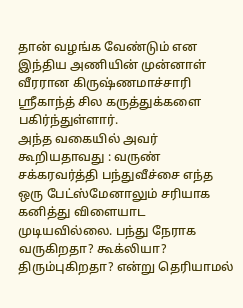தான் வழங்க வேண்டும் என இந்திய அணியின் முன்னாள் வீரரான கிருஷ்ணமாச்சாரி ஸ்ரீகாந்த் சில கருத்துக்களை பகிர்ந்துள்ளார்.
அந்த வகையில் அவர் கூறியதாவது : வருண் சக்கரவர்த்தி பந்துவீச்சை எந்த ஒரு பேட்ஸ்மேனாலும் சரியாக கனித்து விளையாட முடியவில்லை. பந்து நேராக வருகிறதா? கூக்லியா? திரும்புகிறதா? என்று தெரியாமல்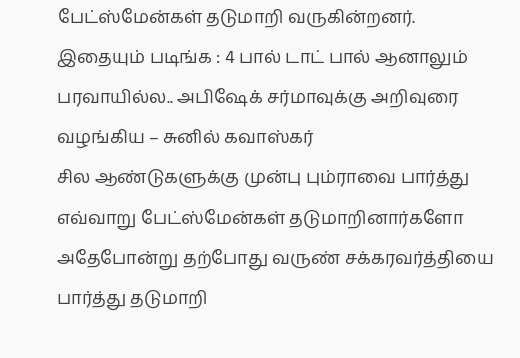பேட்ஸ்மேன்கள் தடுமாறி வருகின்றனர்.
இதையும் படிங்க : 4 பால் டாட் பால் ஆனாலும் பரவாயில்ல.. அபிஷேக் சர்மாவுக்கு அறிவுரை வழங்கிய – சுனில் கவாஸ்கர்
சில ஆண்டுகளுக்கு முன்பு பும்ராவை பார்த்து எவ்வாறு பேட்ஸ்மேன்கள் தடுமாறினார்களோ அதேபோன்று தற்போது வருண் சக்கரவர்த்தியை பார்த்து தடுமாறி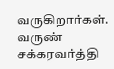வருகிறார்கள். வருண் சக்கரவர்த்தி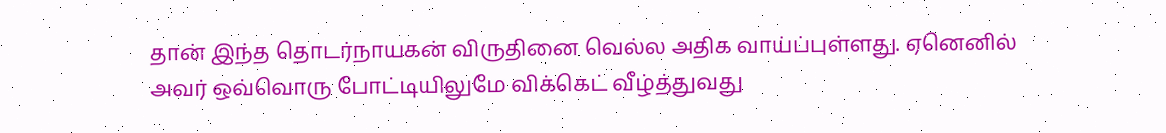தான் இந்த தொடர்நாயகன் விருதினை வெல்ல அதிக வாய்ப்புள்ளது. ஏனெனில் அவர் ஒவ்வொரு போட்டியிலுமே விக்கெட் வீழ்த்துவது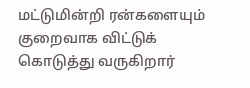மட்டுமின்றி ரன்களையும் குறைவாக விட்டுக் கொடுத்து வருகிறார்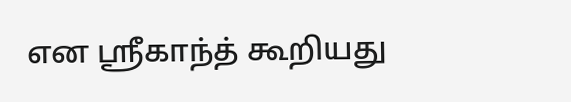என ஸ்ரீகாந்த் கூறியது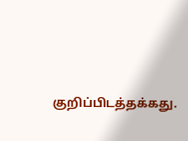குறிப்பிடத்தக்கது.